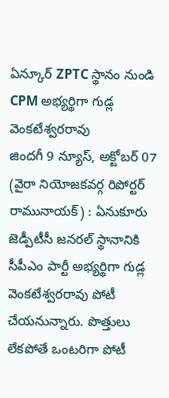ఏన్కూర్ ZPTC స్థానం నుండి CPM అభ్యర్థిగా గుడ్ల వెంకటేశ్వరరావు
జిందగీ 9 న్యూస్, అక్టోబర్ 07 (వైరా నియోజకవర్గ రిపోర్టర్ రామునాయక్) : ఏనుకూరు జెడ్పీటీసీ జనరల్ స్థానానికి సీపీఎం పార్టీ అభ్యర్థిగా గుడ్ల వెంకటేశ్వరరావు పోటీ చేయనున్నారు. పొత్తులు లేకపోతే ఒంటరిగా పోటీ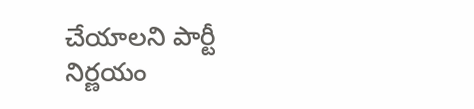చేయాలని పార్టీ నిర్ణయం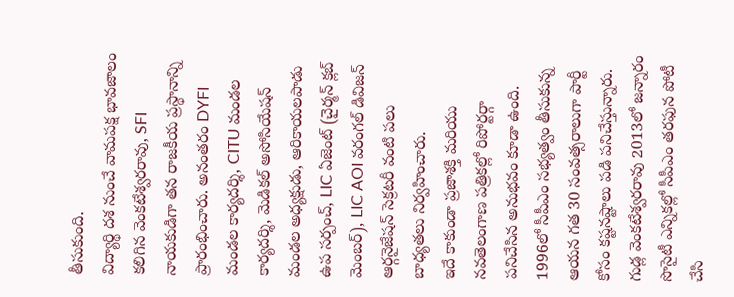తీసుకుంది.
విద్యార్థి దశ నుంచే వామపక్ష భావజాలం కలిగిన వెంకటేశ్వరరావు, SFI నాయకుడిగా తన రాజకీయ ప్రస్థానాన్ని ప్రారంభించారు. అనంతరం DYFI మండల కార్యదర్శి, CITU మండల కార్యదర్శి, మెడికల్ అసోసియేషన్ మండల అధ్యక్షుడు, ఆరికాయలపాడు ఉప సర్పంచ్, LIC ఏజెంట్ (చైర్మన్ క్లబ్ మెంబర్), LIC AOI వరంగల్ డివిజన్ ఆర్గనైజేషన్ సెక్రటరీ వంటి పలు బాధ్యతలు నిర్వహించారు.
ఇదే కాకుండా ప్రజాశక్తి మరియు నవతెలంగాణ పత్రికల్లో రిపోర్టర్గా పనిచేసిన అనుభవం కూడా ఉంది. 1996లో సీపీఎం సభ్యత్వం తీసుకున్న ఆయన గత 30 సంవత్సరాలుగా పార్టీ కోసం కష్టనష్టాలు పడి పనిచేస్తున్నారు.
గుడ్ల వెంకటేశ్వరరావు 2013లో జన్నారం సొసైటీ ఎన్నికల్లో సీపీఎం తరఫున పోటీ చేసి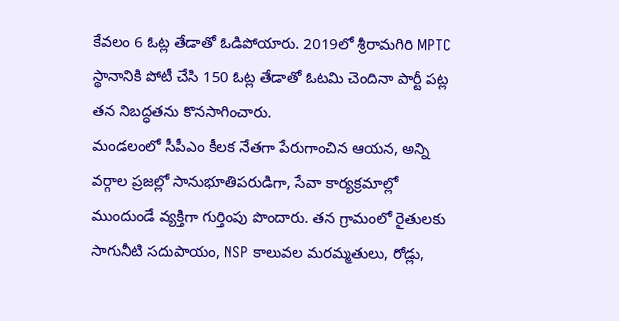కేవలం 6 ఓట్ల తేడాతో ఓడిపోయారు. 2019లో శ్రీరామగిరి MPTC స్థానానికి పోటీ చేసి 150 ఓట్ల తేడాతో ఓటమి చెందినా పార్టీ పట్ల తన నిబద్ధతను కొనసాగించారు.
మండలంలో సీపీఎం కీలక నేతగా పేరుగాంచిన ఆయన, అన్ని వర్గాల ప్రజల్లో సానుభూతిపరుడిగా, సేవా కార్యక్రమాల్లో ముందుండే వ్యక్తిగా గుర్తింపు పొందారు. తన గ్రామంలో రైతులకు సాగునీటి సదుపాయం, NSP కాలువల మరమ్మతులు, రోడ్లు,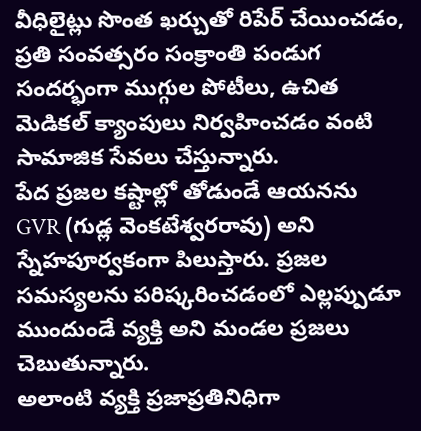వీధిలైట్లు సొంత ఖర్చుతో రిపేర్ చేయించడం, ప్రతి సంవత్సరం సంక్రాంతి పండుగ సందర్భంగా ముగ్గుల పోటీలు, ఉచిత మెడికల్ క్యాంపులు నిర్వహించడం వంటి సామాజిక సేవలు చేస్తున్నారు.
పేద ప్రజల కష్టాల్లో తోడుండే ఆయనను GVR (గుడ్ల వెంకటేశ్వరరావు) అని స్నేహపూర్వకంగా పిలుస్తారు. ప్రజల సమస్యలను పరిష్కరించడంలో ఎల్లప్పుడూ ముందుండే వ్యక్తి అని మండల ప్రజలు చెబుతున్నారు.
అలాంటి వ్యక్తి ప్రజాప్రతినిధిగా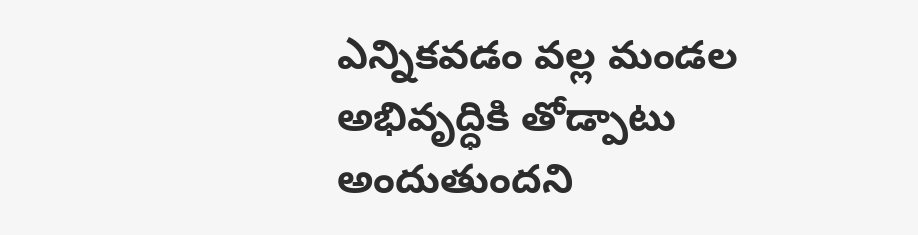ఎన్నికవడం వల్ల మండల అభివృద్ధికి తోడ్పాటు అందుతుందని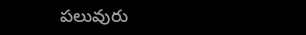పలువురు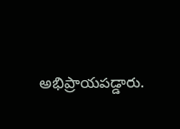అభిప్రాయపడ్డారు.